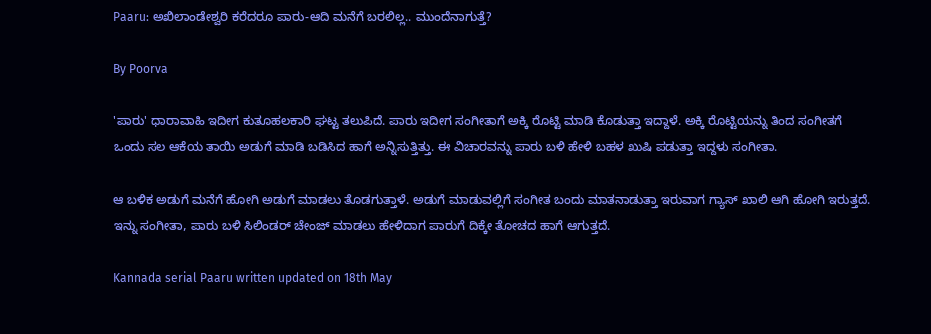Paaru: ಅಖಿಲಾಂಡೇಶ್ವರಿ ಕರೆದರೂ ಪಾರು-ಆದಿ ಮನೆಗೆ ಬರಲಿಲ್ಲ.. ಮುಂದೆನಾಗುತ್ತೆ?

By Poorva

'ಪಾರು' ಧಾರಾವಾಹಿ ಇದೀಗ ಕುತೂಹಲಕಾರಿ ಘಟ್ಟ ತಲುಪಿದೆ. ಪಾರು ಇದೀಗ ಸಂಗೀತಾಗೆ ಅಕ್ಕಿ ರೊಟ್ಟಿ ಮಾಡಿ ಕೊಡುತ್ತಾ ಇದ್ದಾಳೆ. ಅಕ್ಕಿ ರೊಟ್ಟಿಯನ್ನು ತಿಂದ ಸಂಗೀತಗೆ ಒಂದು ಸಲ ಆಕೆಯ ತಾಯಿ ಅಡುಗೆ ಮಾಡಿ ಬಡಿಸಿದ ಹಾಗೆ ಅನ್ನಿಸುತ್ತಿತ್ತು. ಈ ವಿಚಾರವನ್ನು ಪಾರು ಬಳಿ ಹೇಳಿ ಬಹಳ ಖುಷಿ ಪಡುತ್ತಾ ಇದ್ದಳು ಸಂಗೀತಾ.

ಆ ಬಳಿಕ ಅಡುಗೆ ಮನೆಗೆ ಹೋಗಿ ಅಡುಗೆ ಮಾಡಲು ತೊಡಗುತ್ತಾಳೆ. ಅಡುಗೆ ಮಾಡುವಲ್ಲಿಗೆ ಸಂಗೀತ ಬಂದು ಮಾತನಾಡುತ್ತಾ ಇರುವಾಗ ಗ್ಯಾಸ್ ಖಾಲಿ ಆಗಿ ಹೋಗಿ ಇರುತ್ತದೆ. ಇನ್ನು ಸಂಗೀತಾ, ಪಾರು ಬಳಿ ಸಿಲಿಂಡರ್ ಚೇಂಜ್ ಮಾಡಲು ಹೇಳಿದಾಗ ಪಾರುಗೆ ದಿಕ್ಕೇ ತೋಚದ ಹಾಗೆ ಆಗುತ್ತದೆ.

Kannada serial Paaru written updated on 18th May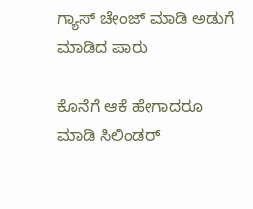ಗ್ಯಾಸ್ ಚೇಂಜ್ ಮಾಡಿ ಅಡುಗೆ ಮಾಡಿದ ಪಾರು

ಕೊನೆಗೆ ಆಕೆ ಹೇಗಾದರೂ ಮಾಡಿ ಸಿಲಿಂಡರ್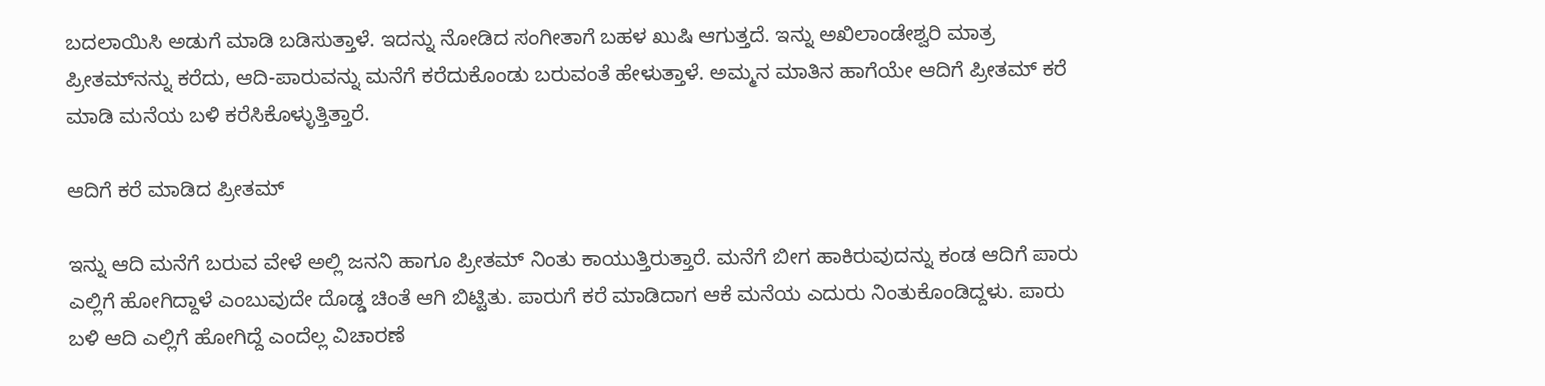ಬದಲಾಯಿಸಿ ಅಡುಗೆ ಮಾಡಿ ಬಡಿಸುತ್ತಾಳೆ. ಇದನ್ನು ನೋಡಿದ ಸಂಗೀತಾಗೆ ಬಹಳ ಖುಷಿ ಆಗುತ್ತದೆ. ಇನ್ನು ಅಖಿಲಾಂಡೇಶ್ವರಿ ಮಾತ್ರ ಪ್ರೀತಮ್‌ನನ್ನು ಕರೆದು, ಆದಿ-ಪಾರುವನ್ನು ಮನೆಗೆ ಕರೆದುಕೊಂಡು ಬರುವಂತೆ ಹೇಳುತ್ತಾಳೆ. ಅಮ್ಮನ ಮಾತಿನ ಹಾಗೆಯೇ ಆದಿಗೆ ಪ್ರೀತಮ್ ಕರೆ ಮಾಡಿ ಮನೆಯ ಬಳಿ ಕರೆಸಿಕೊಳ್ಳುತ್ತಿತ್ತಾರೆ.

ಆದಿಗೆ ಕರೆ ಮಾಡಿದ ಪ್ರೀತಮ್

ಇನ್ನು ಆದಿ ಮನೆಗೆ ಬರುವ ವೇಳೆ ಅಲ್ಲಿ ಜನನಿ ಹಾಗೂ ಪ್ರೀತಮ್ ನಿಂತು ಕಾಯುತ್ತಿರುತ್ತಾರೆ. ಮನೆಗೆ ಬೀಗ ಹಾಕಿರುವುದನ್ನು ಕಂಡ ಆದಿಗೆ ಪಾರು ಎಲ್ಲಿಗೆ ಹೋಗಿದ್ದಾಳೆ ಎಂಬುವುದೇ ದೊಡ್ಡ ಚಿಂತೆ ಆಗಿ ಬಿಟ್ಟಿತು. ಪಾರುಗೆ ಕರೆ ಮಾಡಿದಾಗ ಆಕೆ ಮನೆಯ ಎದುರು ನಿಂತುಕೊಂಡಿದ್ದಳು. ಪಾರು ಬಳಿ ಆದಿ ಎಲ್ಲಿಗೆ ಹೋಗಿದ್ದೆ ಎಂದೆಲ್ಲ ವಿಚಾರಣೆ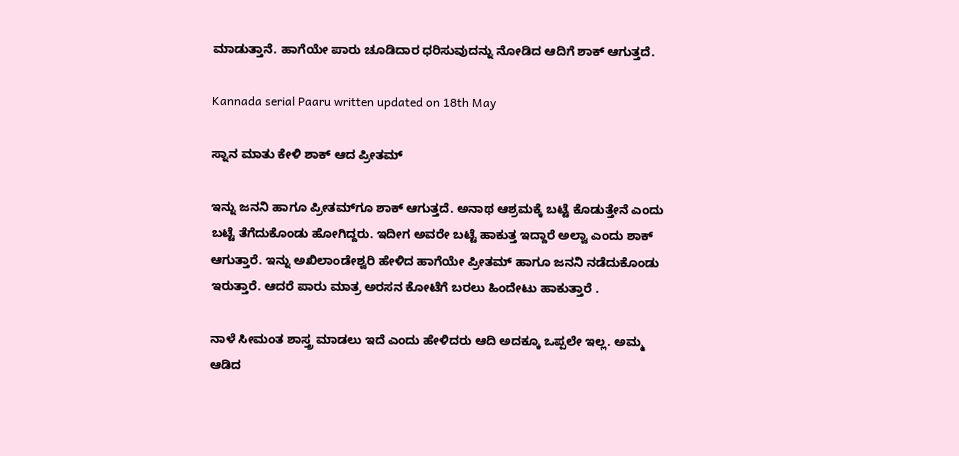ಮಾಡುತ್ತಾನೆ. ಹಾಗೆಯೇ ಪಾರು ಚೂಡಿದಾರ ಧರಿಸುವುದನ್ನು ನೋಡಿದ ಆದಿಗೆ ಶಾಕ್ ಆಗುತ್ತದೆ.

Kannada serial Paaru written updated on 18th May

ಸ್ನಾನ ಮಾತು ಕೇಳಿ ಶಾಕ್ ಆದ ಪ್ರೀತಮ್

ಇನ್ನು ಜನನಿ ಹಾಗೂ ಪ್ರೀತಮ್‌ಗೂ ಶಾಕ್ ಆಗುತ್ತದೆ. ಅನಾಥ ಆಶ್ರಮಕ್ಕೆ ಬಟ್ಟೆ ಕೊಡುತ್ತೇನೆ ಎಂದು ಬಟ್ಟೆ ತೆಗೆದುಕೊಂಡು ಹೋಗಿದ್ದರು. ಇದೀಗ ಅವರೇ ಬಟ್ಟೆ ಹಾಕುತ್ತ ಇದ್ದಾರೆ ಅಲ್ವಾ ಎಂದು ಶಾಕ್ ಆಗುತ್ತಾರೆ. ಇನ್ನು ಅಖಿಲಾಂಡೇಶ್ವರಿ ಹೇಳಿದ ಹಾಗೆಯೇ ಪ್ರೀತಮ್ ಹಾಗೂ ಜನನಿ ನಡೆದುಕೊಂಡು ಇರುತ್ತಾರೆ. ಆದರೆ ಪಾರು ಮಾತ್ರ ಅರಸನ ಕೋಟೆಗೆ ಬರಲು ಹಿಂದೇಟು ಹಾಕುತ್ತಾರೆ .

ನಾಳೆ ಸೀಮಂತ ಶಾಸ್ತ್ರ ಮಾಡಲು ಇದೆ ಎಂದು ಹೇಳಿದರು ಆದಿ ಅದಕ್ಕೂ ಒಪ್ಪಲೇ ಇಲ್ಲ. ಅಮ್ಮ ಆಡಿದ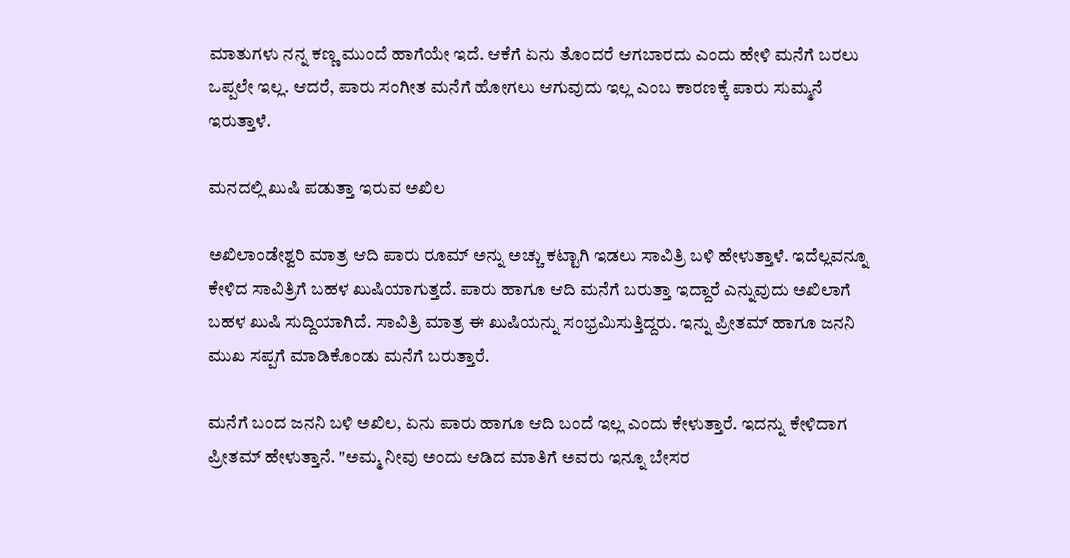ಮಾತುಗಳು ನನ್ನ ಕಣ್ಣ ಮುಂದೆ ಹಾಗೆಯೇ ಇದೆ. ಆಕೆಗೆ ಏನು ತೊಂದರೆ ಆಗಬಾರದು ಎಂದು ಹೇಳಿ ಮನೆಗೆ ಬರಲು ಒಪ್ಪಲೇ ಇಲ್ಲ. ಆದರೆ, ಪಾರು ಸಂಗೀತ ಮನೆಗೆ ಹೋಗಲು ಆಗುವುದು ಇಲ್ಲ ಎಂಬ ಕಾರಣಕ್ಕೆ ಪಾರು ಸುಮ್ಮನೆ ಇರುತ್ತಾಳೆ.

ಮನದಲ್ಲಿ ಖುಷಿ ಪಡುತ್ತಾ ಇರುವ ಅಖಿಲ

ಅಖಿಲಾಂಡೇಶ್ವರಿ ಮಾತ್ರ ಆದಿ ಪಾರು ರೂಮ್ ಅನ್ನು ಅಚ್ಚು ಕಟ್ಟಾಗಿ ಇಡಲು ಸಾವಿತ್ರಿ ಬಳಿ ಹೇಳುತ್ತಾಳೆ. ಇದೆಲ್ಲವನ್ನೂ ಕೇಳಿದ ಸಾವಿತ್ರಿಗೆ ಬಹಳ ಖುಷಿಯಾಗುತ್ತದೆ. ಪಾರು ಹಾಗೂ ಆದಿ ಮನೆಗೆ ಬರುತ್ತಾ ಇದ್ದಾರೆ ಎನ್ನುವುದು ಅಖಿಲಾಗೆ ಬಹಳ ಖುಷಿ ಸುದ್ದಿಯಾಗಿದೆ. ಸಾವಿತ್ರಿ ಮಾತ್ರ ಈ ಖುಷಿಯನ್ನು ಸಂಭ್ರಮಿಸುತ್ತಿದ್ದರು. ಇನ್ನು ಪ್ರೀತಮ್ ಹಾಗೂ ಜನನಿ ಮುಖ ಸಪ್ಪಗೆ ಮಾಡಿಕೊಂಡು ಮನೆಗೆ ಬರುತ್ತಾರೆ.

ಮನೆಗೆ ಬಂದ ಜನನಿ ಬಳಿ ಅಖಿಲ, ಏನು ಪಾರು ಹಾಗೂ ಆದಿ ಬಂದೆ ಇಲ್ಲ ಎಂದು ಕೇಳುತ್ತಾರೆ. ಇದನ್ನು ಕೇಳಿದಾಗ ಪ್ರೀತಮ್ ಹೇಳುತ್ತಾನೆ. "ಅಮ್ಮ ನೀವು ಅಂದು ಆಡಿದ ಮಾತಿಗೆ ಅವರು ಇನ್ನೂ ಬೇಸರ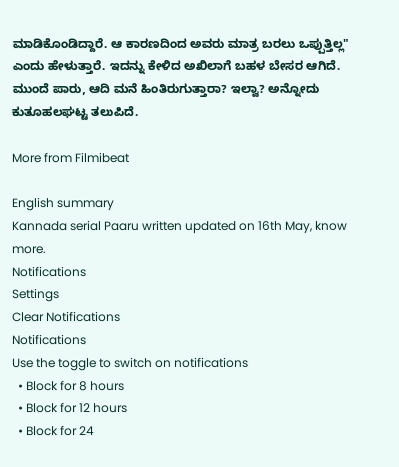ಮಾಡಿಕೊಂಡಿದ್ದಾರೆ. ಆ ಕಾರಣದಿಂದ ಅವರು ಮಾತ್ರ ಬರಲು ಒಪ್ಪುತ್ತಿಲ್ಲ" ಎಂದು ಹೇಳುತ್ತಾರೆ. ಇದನ್ನು ಕೇಳಿದ ಅಖಿಲಾಗೆ ಬಹಳ ಬೇಸರ ಆಗಿದೆ. ಮುಂದೆ ಪಾರು, ಆದಿ ಮನೆ ಹಿಂತಿರುಗುತ್ತಾರಾ? ಇಲ್ವಾ? ಅನ್ನೋದು ಕುತೂಹಲಘಟ್ಟ ತಲುಪಿದೆ.

More from Filmibeat

English summary
Kannada serial Paaru written updated on 16th May, know more.
Notifications
Settings
Clear Notifications
Notifications
Use the toggle to switch on notifications
  • Block for 8 hours
  • Block for 12 hours
  • Block for 24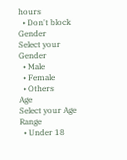hours
  • Don't block
Gender
Select your Gender
  • Male
  • Female
  • Others
Age
Select your Age Range
  • Under 18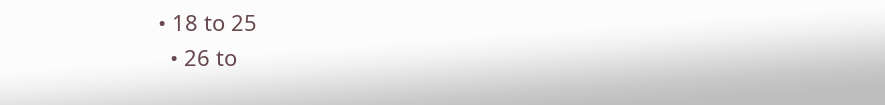• 18 to 25
  • 26 to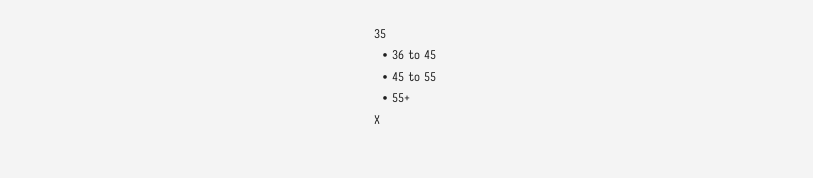35
  • 36 to 45
  • 45 to 55
  • 55+
X